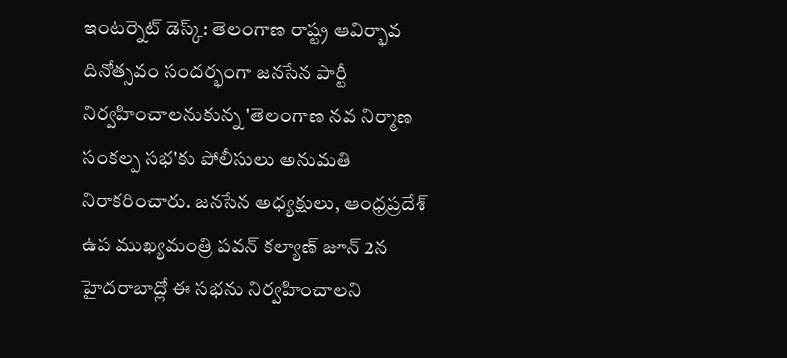ఇంటర్నెట్ డెస్క్: తెలంగాణ రాష్ట్ర ఆవిర్భావ దినోత్సవం సందర్భంగా జనసేన పార్టీ నిర్వహించాలనుకున్న 'తెలంగాణ నవ నిర్మాణ సంకల్ప సభ'కు పోలీసులు అనుమతి నిరాకరించారు. జనసేన అధ్యక్షులు, ఆంధ్రప్రదేశ్ ఉప ముఖ్యమంత్రి పవన్ కల్యాణ్ జూన్ 2న హైదరాబాద్లో ఈ సభను నిర్వహించాలని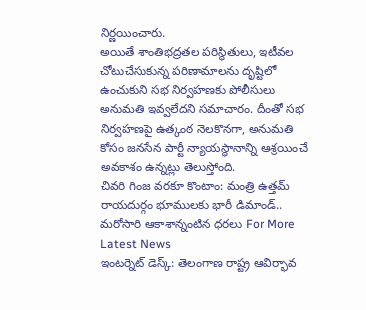నిర్ణయించారు.
అయితే శాంతిభద్రతల పరిస్థితులు, ఇటీవల చోటుచేసుకున్న పరిణామాలను దృష్టిలో ఉంచుకుని సభ నిర్వహణకు పోలీసులు అనుమతి ఇవ్వలేదని సమాచారం. దీంతో సభ నిర్వహణపై ఉత్కంఠ నెలకొనగా, అనుమతి కోసం జనసేన పార్టీ న్యాయస్థానాన్ని ఆశ్రయించే అవకాశం ఉన్నట్లు తెలుస్తోంది.
చివరి గింజ వరకూ కొంటాం: మంత్రి ఉత్తమ్ రాయదుర్గం భూములకు భారీ డిమాండ్.. మరోసారి ఆకాశాన్నంటిన ధరలు For More Latest News
ఇంటర్నెట్ డెస్క్: తెలంగాణ రాష్ట్ర ఆవిర్భావ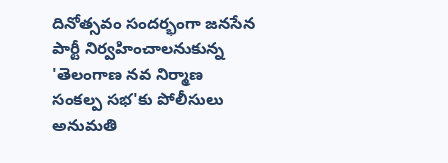దినోత్సవం సందర్భంగా జనసేన పార్టీ నిర్వహించాలనుకున్న 'తెలంగాణ నవ నిర్మాణ సంకల్ప సభ'కు పోలీసులు అనుమతి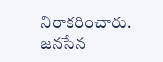నిరాకరించారు. జనసేన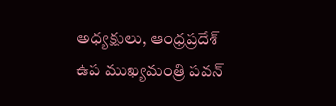అధ్యక్షులు, ఆంధ్రప్రదేశ్ ఉప ముఖ్యమంత్రి పవన్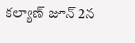కల్యాణ్ జూన్ 2న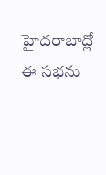హైదరాబాద్లో ఈ సభను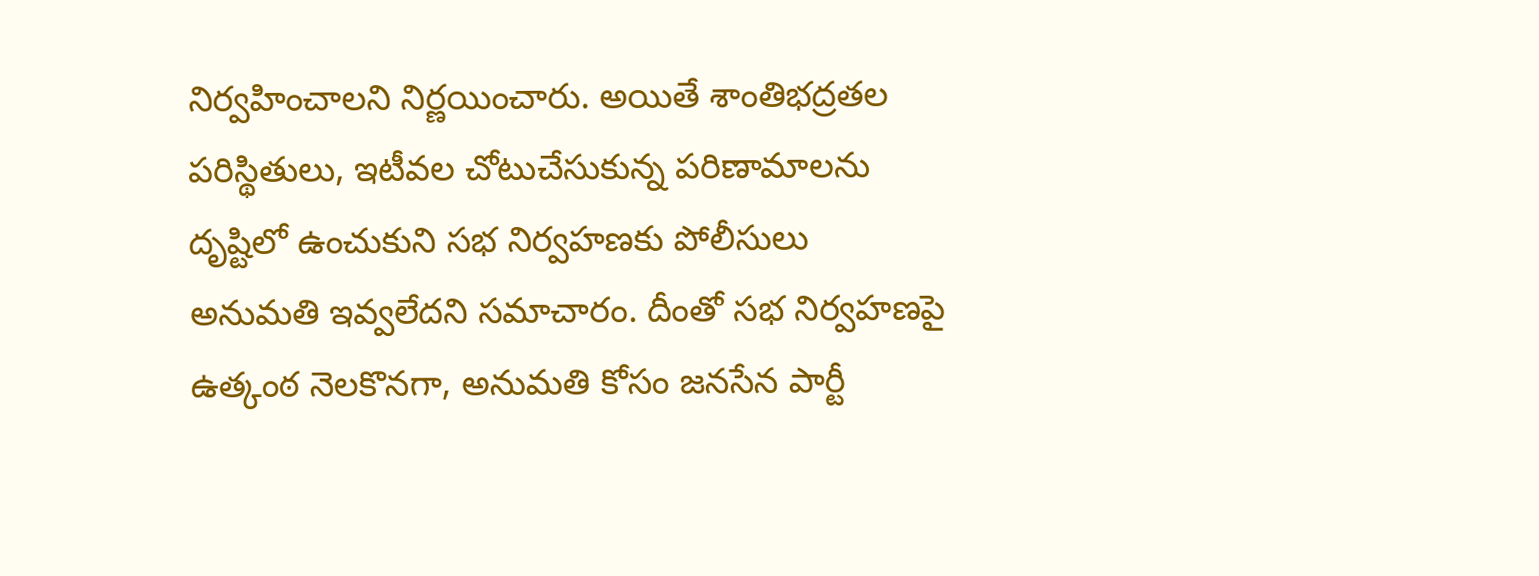నిర్వహించాలని నిర్ణయించారు. అయితే శాంతిభద్రతల పరిస్థితులు, ఇటీవల చోటుచేసుకున్న పరిణామాలను దృష్టిలో ఉంచుకుని సభ నిర్వహణకు పోలీసులు అనుమతి ఇవ్వలేదని సమాచారం. దీంతో సభ నిర్వహణపై ఉత్కంఠ నెలకొనగా, అనుమతి కోసం జనసేన పార్టీ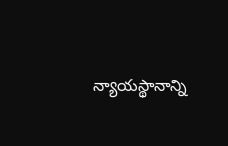న్యాయస్థానాన్ని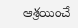ఆశ్రయించే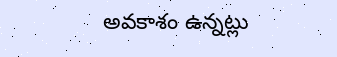అవకాశం ఉన్నట్లు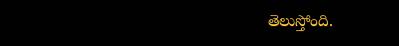తెలుస్తోంది.